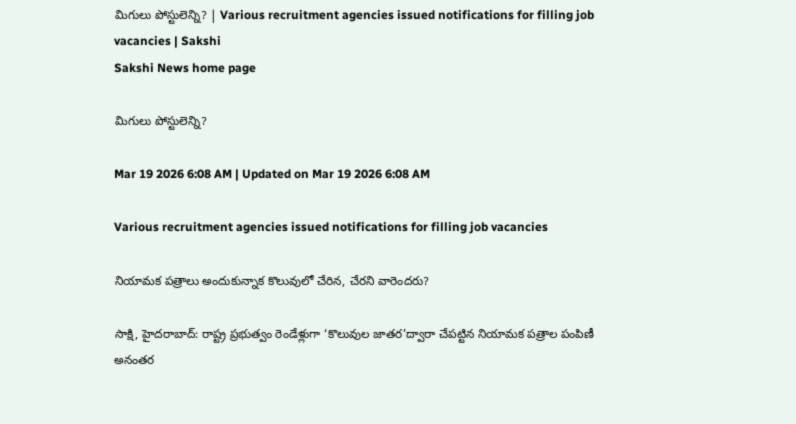మిగులు పోస్టులెన్ని? | Various recruitment agencies issued notifications for filling job vacancies | Sakshi
Sakshi News home page

మిగులు పోస్టులెన్ని?

Mar 19 2026 6:08 AM | Updated on Mar 19 2026 6:08 AM

Various recruitment agencies issued notifications for filling job vacancies

నియామక పత్రాలు అందుకున్నాక కొలువులో చేరిన, చేరని వారెందరు?

సాక్షి, హైదరాబాద్‌: రాష్ట్ర ప్రభుత్వం రెండేళ్లుగా ‘కొలువుల జాతర’ద్వారా చేపట్టిన నియామక పత్రాల పంపిణీ అనంతర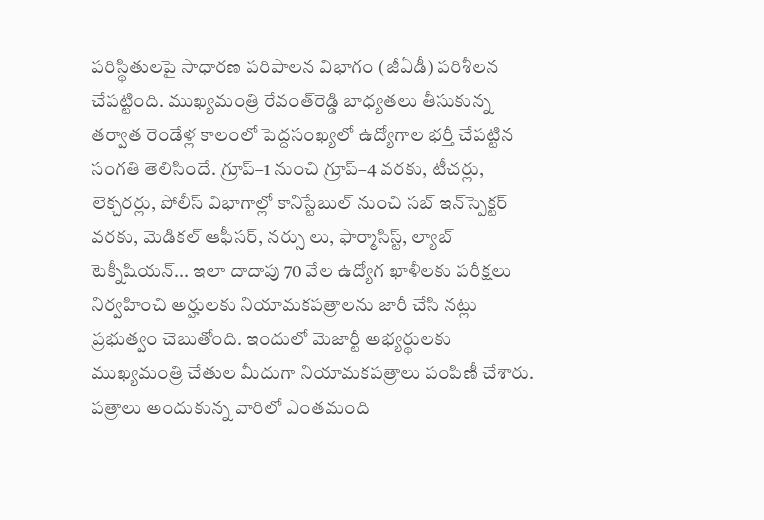పరిస్థితులపై సాధారణ పరిపాలన విభాగం (జీఏడీ) పరిశీలన చేపట్టింది. ముఖ్యమంత్రి రేవంత్‌రెడ్డి బాధ్యతలు తీసుకున్న తర్వాత రెండేళ్ల కాలంలో పెద్దసంఖ్యలో ఉద్యోగాల భర్తీ చేపట్టిన సంగతి తెలిసిందే. గ్రూప్‌–1 నుంచి గ్రూప్‌–4 వరకు, టీచర్లు, లెక్చరర్లు, పోలీస్‌ విభాగాల్లో కానిస్టేబుల్‌ నుంచి సబ్‌ ఇన్‌స్పెక్టర్‌ వరకు, మెడికల్‌ ఆఫీసర్, నర్సు లు, ఫార్మాసిస్ట్, ల్యాబ్‌ టెక్నీషియన్‌... ఇలా దాదాపు 70 వేల ఉద్యోగ ఖాళీలకు పరీక్షలు నిర్వహించి అర్హులకు నియామకపత్రాలను జారీ చేసి నట్లు ప్రభుత్వం చెబుతోంది. ఇందులో మెజార్టీ అభ్యర్థులకు ముఖ్యమంత్రి చేతుల మీదుగా నియామకపత్రాలు పంపిణీ చేశారు. పత్రాలు అందుకున్న వారిలో ఎంతమంది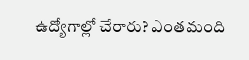ఉద్యోగాల్లో చేరారు? ఎంతమంది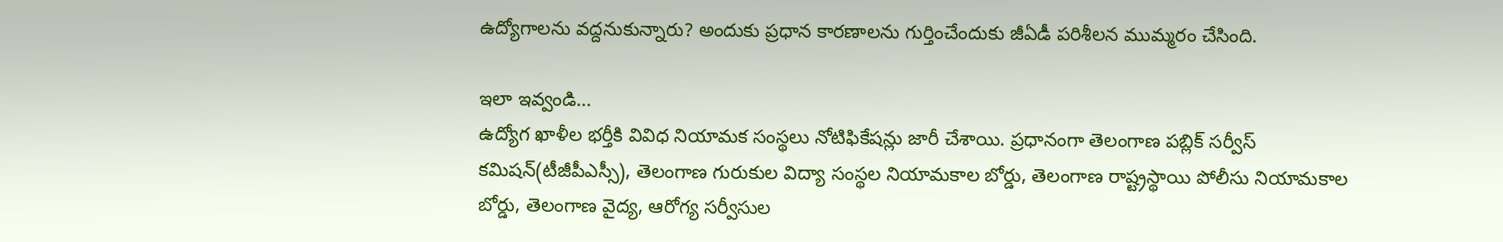ఉద్యోగాలను వద్దనుకున్నారు? అందుకు ప్రధాన కారణాలను గుర్తించేందుకు జీఏడీ పరిశీలన ముమ్మరం చేసింది.

ఇలా ఇవ్వండి...
ఉద్యోగ ఖాళీల భర్తీకి వివిధ నియామక సంస్థలు నోటిఫికేషన్లు జారీ చేశాయి. ప్రధానంగా తెలంగాణ పబ్లిక్‌ సర్వీస్‌ కమిషన్‌(టీజీపీఎస్సీ), తెలంగాణ గురుకుల విద్యా సంస్థల నియామకాల బోర్డు, తెలంగాణ రాష్ట్రస్థాయి పోలీసు నియామకాల బోర్డు, తెలంగాణ వైద్య, ఆరోగ్య సర్వీసుల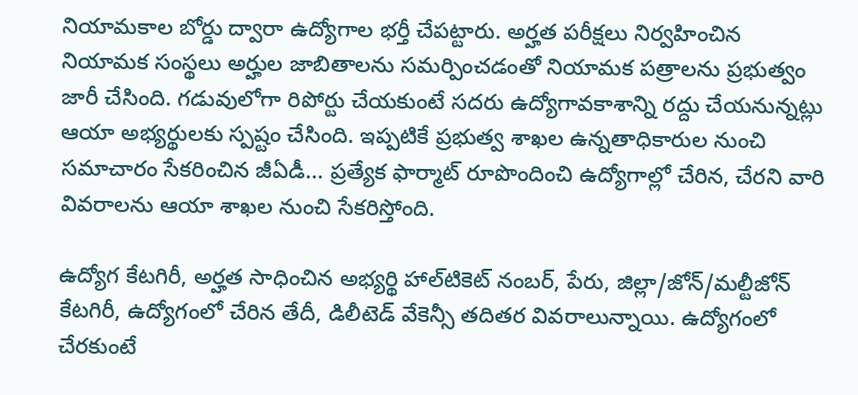నియామకాల బోర్డు ద్వారా ఉద్యోగాల భర్తీ చేపట్టారు. అర్హత పరీక్షలు నిర్వహించిన నియామక సంస్థలు అర్హుల జాబితాలను సమర్పించడంతో నియామక పత్రాలను ప్రభుత్వం జారీ చేసింది. గడువులోగా రిపోర్టు చేయకుంటే సదరు ఉద్యోగావకాశాన్ని రద్దు చేయనున్నట్లు ఆయా అభ్యర్థులకు స్పష్టం చేసింది. ఇప్పటికే ప్రభుత్వ శాఖల ఉన్నతాధికారుల నుంచి సమాచారం సేకరించిన జీఏడీ... ప్రత్యేక ఫార్మాట్‌ రూపొందించి ఉద్యోగాల్లో చేరిన, చేరని వారి వివరాలను ఆయా శాఖల నుంచి సేకరిస్తోంది.

ఉద్యోగ కేటగిరీ, అర్హత సాధించిన అభ్యర్థి హాల్‌టికెట్‌ నంబర్, పేరు, జిల్లా/జోన్‌/మల్టీజోన్‌ కేటగిరీ, ఉద్యోగంలో చేరిన తేదీ, డిలీటెడ్‌ వేకెన్సీ తదితర వివరాలున్నాయి. ఉద్యోగంలో చేరకుంటే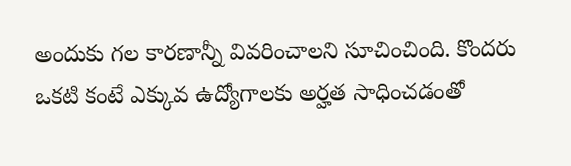అందుకు గల కారణాన్నీ వివరించాలని సూచించింది. కొందరు ఒకటి కంటే ఎక్కువ ఉద్యోగాలకు అర్హత సాధించడంతో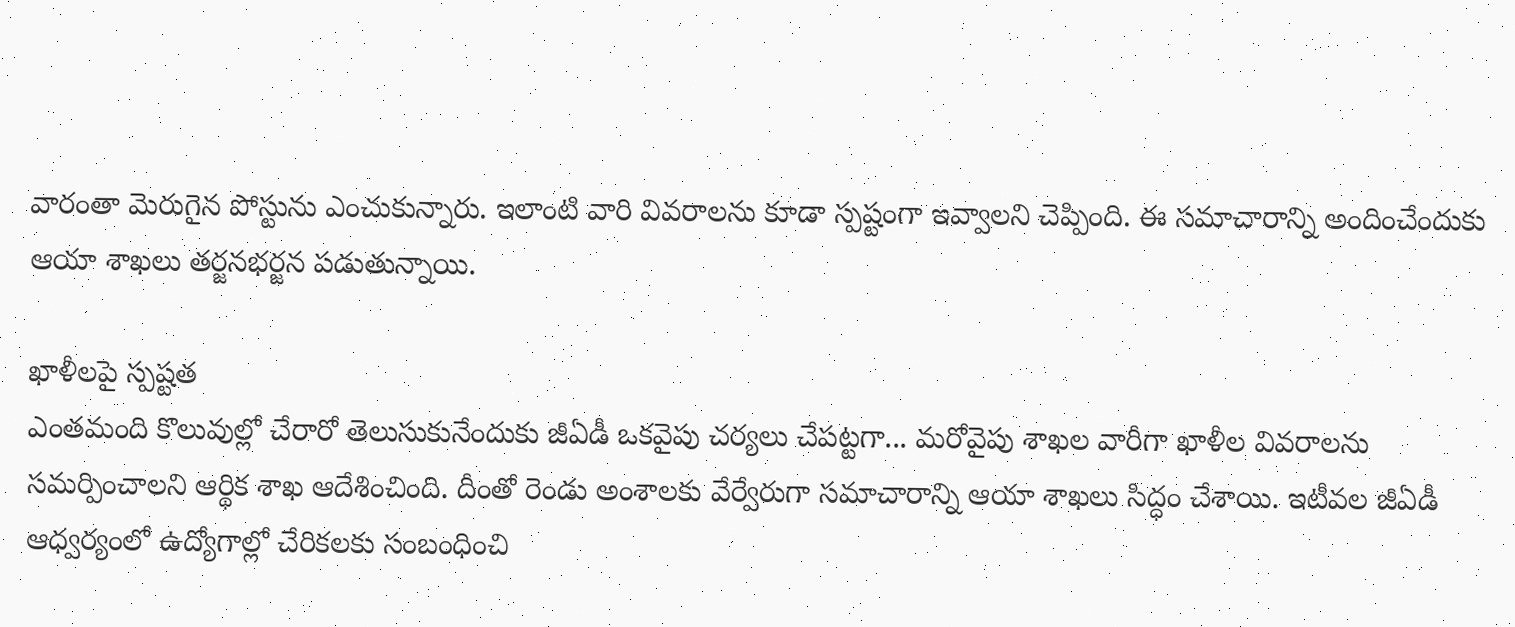వారంతా మెరుగైన పోస్టును ఎంచుకున్నారు. ఇలాంటి వారి వివరాలను కూడా స్పష్టంగా ఇవ్వాలని చెప్పింది. ఈ సమాచారాన్ని అందించేందుకు ఆయా శాఖలు తర్జనభర్జన పడుతున్నాయి.

ఖాళీలపై స్పష్టత
ఎంతమంది కొలువుల్లో చేరారో తెలుసుకునేందుకు జీఏడీ ఒకవైపు చర్యలు చేపట్టగా... మరోవైపు శాఖల వారీగా ఖాళీల వివరాలను సమర్పించాలని ఆర్థిక శాఖ ఆదేశించింది. దీంతో రెండు అంశాలకు వేర్వేరుగా సమాచారాన్ని ఆయా శాఖలు సిద్ధం చేశాయి. ఇటీవల జీఏడీ ఆధ్వర్యంలో ఉద్యోగాల్లో చేరికలకు సంబంధించి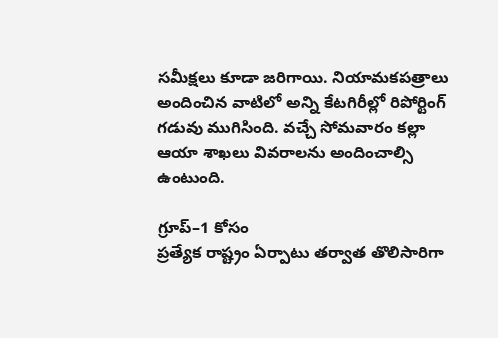సమీక్షలు కూడా జరిగాయి. నియామకపత్రాలు అందించిన వాటిలో అన్ని కేటగిరీల్లో రిపోర్టింగ్‌ గడువు ముగిసింది. వచ్చే సోమవారం కల్లా ఆయా శాఖలు వివరాలను అందించాల్సి ఉంటుంది.

గ్రూప్‌–1 కోసం
ప్రత్యేక రాష్ట్రం ఏర్పాటు తర్వాత తొలిసారిగా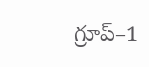గ్రూప్‌–1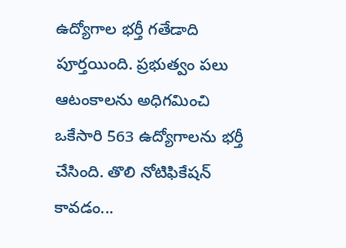ఉద్యోగాల భర్తీ గతేడాది పూర్తయింది. ప్రభుత్వం పలు ఆటంకాలను అధిగమించి ఒకేసారి 563 ఉద్యోగాలను భర్తీ చేసింది. తొలి నోటిఫికేషన్‌ కావడం...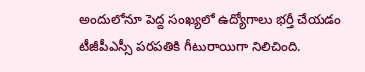అందులోనూ పెద్ద సంఖ్యలో ఉద్యోగాలు భర్తీ చేయడం టీజీపీఎస్సీ పరపతికి గీటురాయిగా నిలిచింది.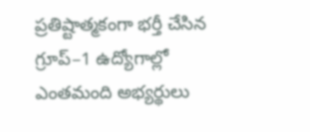ప్రతిష్టాత్మకంగా భర్తీ చేసిన గ్రూప్‌–1 ఉద్యోగాల్లో ఎంతమంది అభ్యర్థులు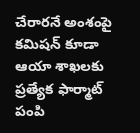చేరారనే అంశంపై కమిషన్‌ కూడా ఆయా శాఖలకు ప్రత్యేక ఫార్మాట్‌ పంపి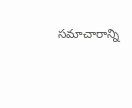సమాచారాన్ని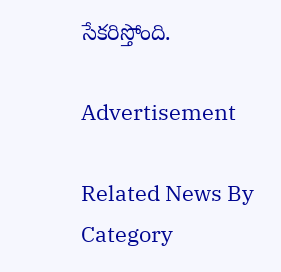సేకరిస్తోంది.

Advertisement

Related News By Category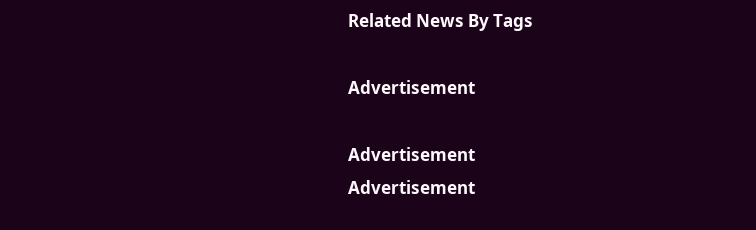Related News By Tags

Advertisement

Advertisement
Advertisement